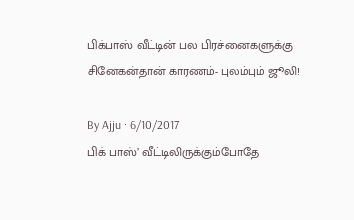பிக்பாஸ் வீட்டின் பல பிரச்னைகளுக்கு சினேகன்தான் காரணம்- புலம்பும் ஜூலி!

By Ajju · 6/10/2017
பிக் பாஸ்’ வீட்டிலிருக்கும்போதே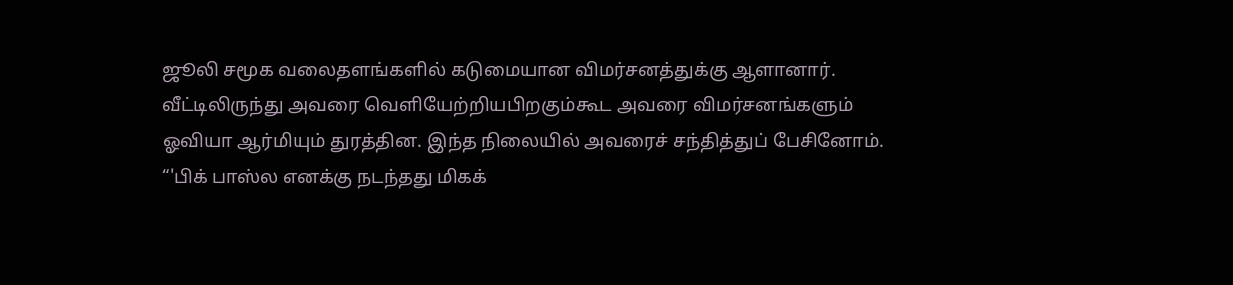ஜூலி சமூக வலைதளங்களில் கடுமையான விமர்சனத்துக்கு ஆளானார். வீட்டிலிருந்து அவரை வெளியேற்றியபிறகும்கூட அவரை விமர்சனங்களும் ஓவியா ஆர்மியும் துரத்தின. இந்த நிலையில் அவரைச் சந்தித்துப் பேசினோம். “'பிக் பாஸ்ல எனக்கு நடந்தது மிகக்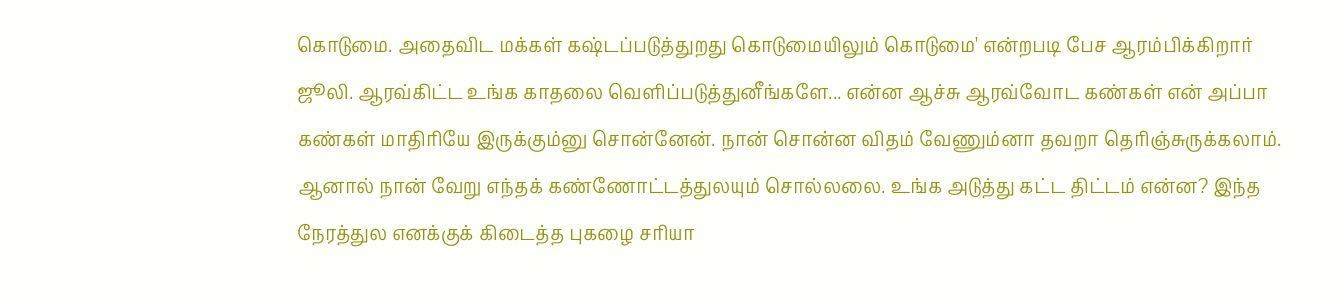கொடுமை. அதைவிட மக்கள் கஷ்டப்படுத்துறது கொடுமையிலும் கொடுமை' என்றபடி பேச ஆரம்பிக்கிறார் ஜூலி. ஆரவ்கிட்ட உங்க காதலை வெளிப்படுத்துனீங்களே... என்ன ஆச்சு ஆரவ்வோட கண்கள் என் அப்பா கண்கள் மாதிரியே இருக்கும்னு சொன்னேன். நான் சொன்ன விதம் வேணும்னா தவறா தெரிஞ்சுருக்கலாம். ஆனால் நான் வேறு எந்தக் கண்ணோட்டத்துலயும் சொல்லலை. உங்க அடுத்து கட்ட திட்டம் என்ன? இந்த நேரத்துல எனக்குக் கிடைத்த புகழை சரியா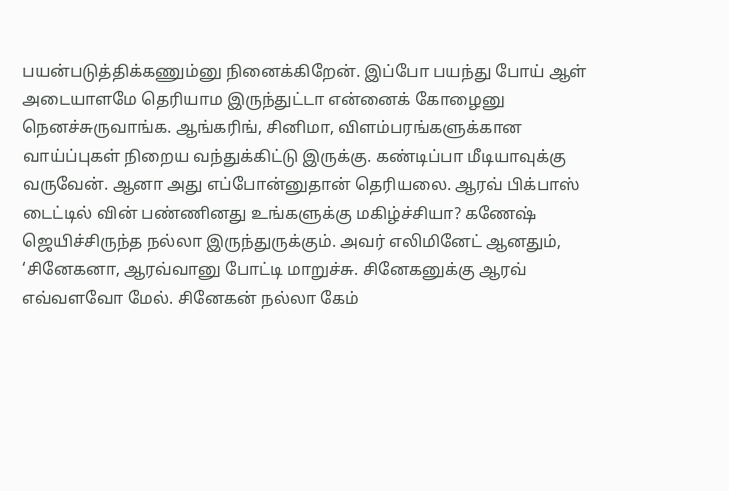பயன்படுத்திக்கணும்னு நினைக்கிறேன். இப்போ பயந்து போய் ஆள் அடையாளமே தெரியாம இருந்துட்டா என்னைக் கோழைனு நெனச்சுருவாங்க. ஆங்கரிங், சினிமா, விளம்பரங்களுக்கான வாய்ப்புகள் நிறைய வந்துக்கிட்டு இருக்கு. கண்டிப்பா மீடியாவுக்கு வருவேன். ஆனா அது எப்போன்னுதான் தெரியலை. ஆரவ் பிக்பாஸ் டைட்டில் வின் பண்ணினது உங்களுக்கு மகிழ்ச்சியா? கணேஷ் ஜெயிச்சிருந்த நல்லா இருந்துருக்கும். அவர் எலிமினேட் ஆனதும், ‘சினேகனா, ஆரவ்வானு போட்டி மாறுச்சு. சினேகனுக்கு ஆரவ் எவ்வளவோ மேல். சினேகன் நல்லா கேம்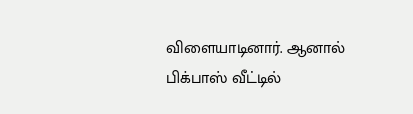விளையாடினார். ஆனால் பிக்பாஸ் வீட்டில்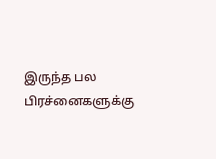இருந்த பல பிரச்னைகளுக்கு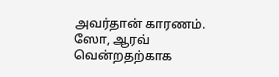அவர்தான் காரணம். ஸோ, ஆரவ் வென்றதற்காக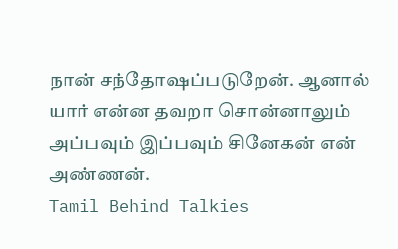நான் சந்தோஷப்படுறேன். ஆனால் யார் என்ன தவறா சொன்னாலும் அப்பவும் இப்பவும் சினேகன் என் அண்ணன்.
Tamil Behind Talkies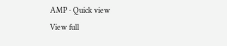AMP · Quick view
View full